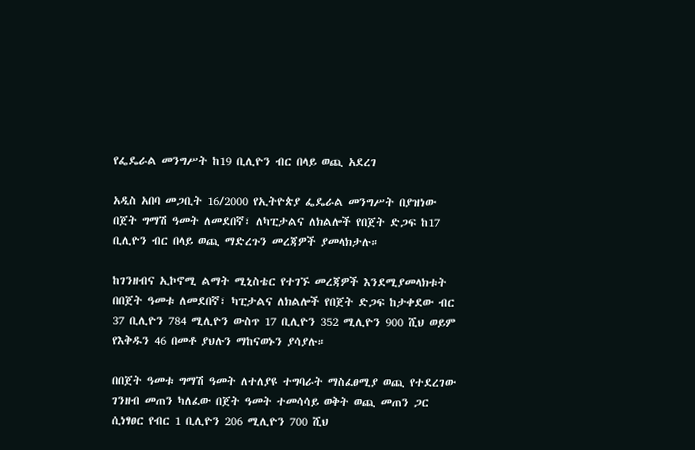የፌዴራል መንግሥት ከ19 ቢሊዮን ብር በላይ ወጪ አደረገ

አዲስ አበባ መጋቢት 16/2000 የኢትዮጵያ ፌዴራል መንግሥት በያዝነው በጀት ግማሽ ዓመት ለመደበኛ፣ ለካፒታልና ለክልሎች የበጀት ድጋፍ ከ17 ቢሊዮን ብር በላይ ወጪ ማድረጉን መረጃዎች ያመላክታሉ።

ከገንዘብና ኢኮኖሚ ልማት ሚኒስቴር የተገኙ መረጃዎች እንደሚያመላክቱት በበጀት ዓመቱ ለመደበኛ፣ ካፒታልና ለክልሎች የበጀት ድጋፍ ከታቀደው ብር 37 ቢሊዮን 784 ሚሊዮን ውስጥ 17 ቢሊዮን 352 ሚሊዮን 900 ሺህ ወይም የእቅዱን 46 በመቶ ያህሉን ማከናወኑን ያሳያሉ።

በበጀት ዓመቱ ግማሽ ዓመት ለተለያዩ ተግባራት ማስፈፀሚያ ወጪ የተደረገው ገንዘብ መጠን ካለፈው በጀት ዓመት ተመሳሳይ ወቅት ወጪ መጠን ጋር ሲነፃፀር የብር 1 ቢሊዮን 206 ሚሊዮን 700 ሺህ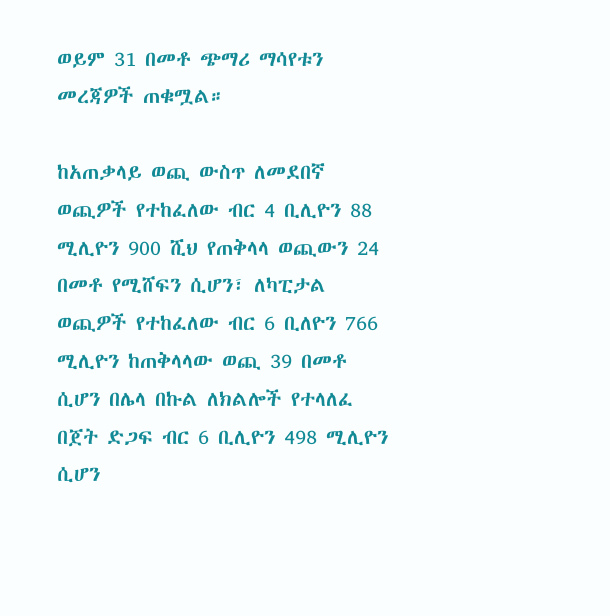ወይም 31 በመቶ ጭማሪ ማሳየቱን መረጃዎች ጠቁሟል።

ከአጠቃላይ ወጪ ውስጥ ለመደበኛ ወጪዎች የተከፈለው ብር 4 ቢሊዮን 88 ሚሊዮን 900 ሺህ የጠቅላላ ወጪውን 24 በመቶ የሚሸፍን ሲሆን፣ ለካፒታል ወጪዎች የተከፈለው ብር 6 ቢለዮን 766 ሚሊዮን ከጠቅላላው ወጪ 39 በመቶ ሲሆን በሌላ በኩል ለክልሎች የተላለፈ በጀት ድጋፍ ብር 6 ቢሊዮን 498 ሚሊዮን ሲሆን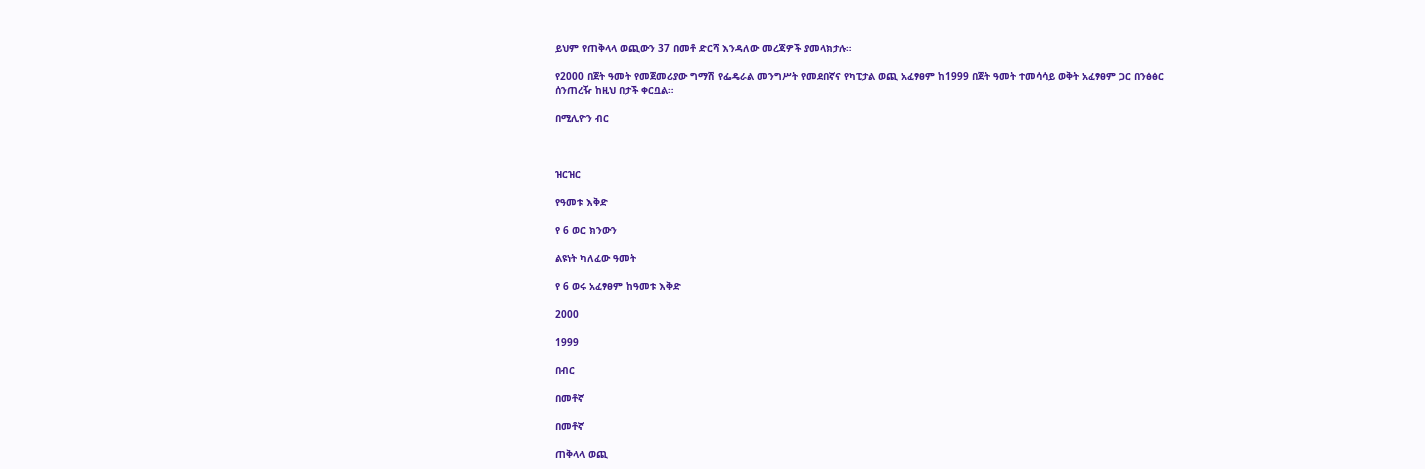ይህም የጠቅላላ ወጪውን 37 በመቶ ድርሻ እንዳለው መረጃዎች ያመላክታሉ።

የ2000 በጀት ዓመት የመጀመሪያው ግማሽ የፌዴራል መንግሥት የመደበኛና የካፒታል ወጪ አፈፃፀም ከ1999 በጀት ዓመት ተመሳሳይ ወቅት አፈፃፀም ጋር በንፅፅር ሰንጠረዥ ከዚህ በታች ቀርቧል።

በሚሊዮን ብር



ዝርዝር

የዓመቱ እቅድ

የ 6 ወር ክንውን

ልዩነት ካለፈው ዓመት

የ 6 ወሩ አፈፃፀም ከዓመቱ እቅድ

2000

1999

በብር

በመቶኛ

በመቶኛ

ጠቅላላ ወጪ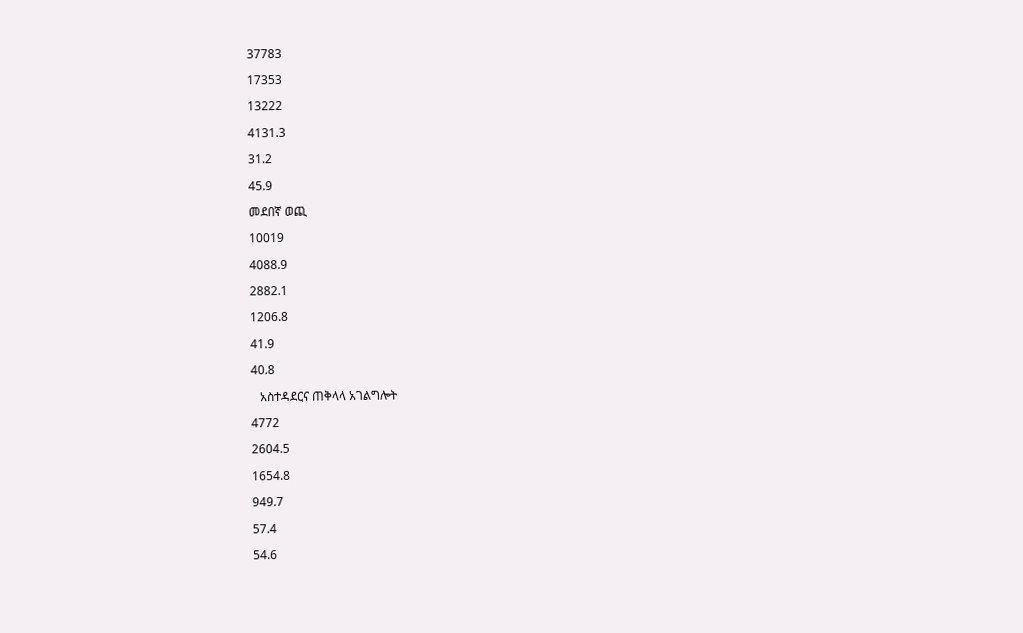37783

17353

13222

4131.3

31.2

45.9

መደበኛ ወጪ

10019

4088.9

2882.1

1206.8

41.9

40.8

   አስተዳደርና ጠቅላላ አገልግሎት

4772

2604.5

1654.8

949.7

57.4

54.6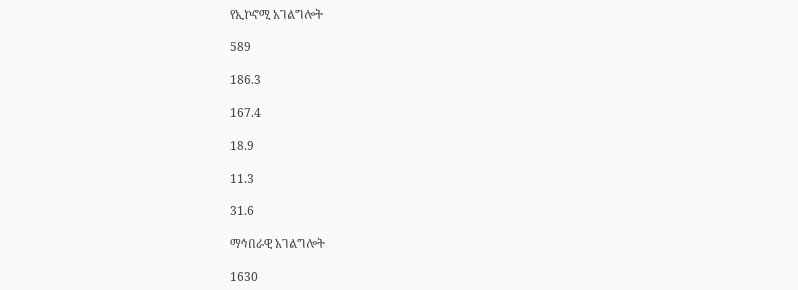የኢኮኖሚ አገልግሎት

589

186.3

167.4

18.9

11.3

31.6

ማኅበራዊ አገልግሎት

1630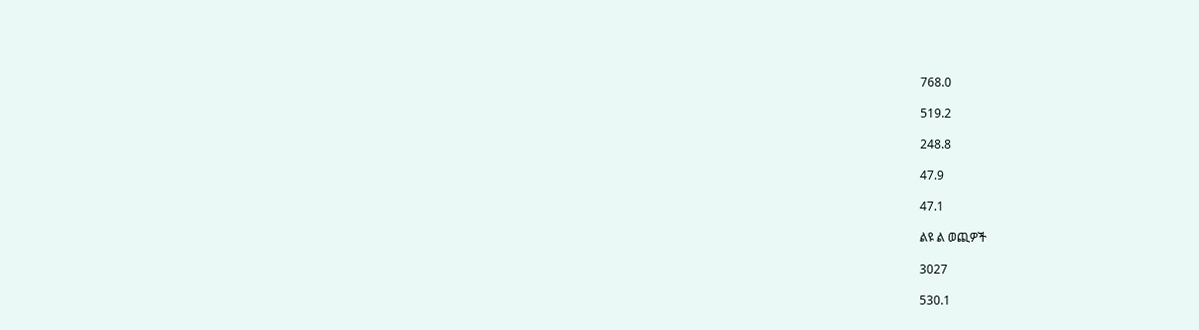768.0

519.2

248.8

47.9

47.1

ልዩ ል ወጪዎች

3027

530.1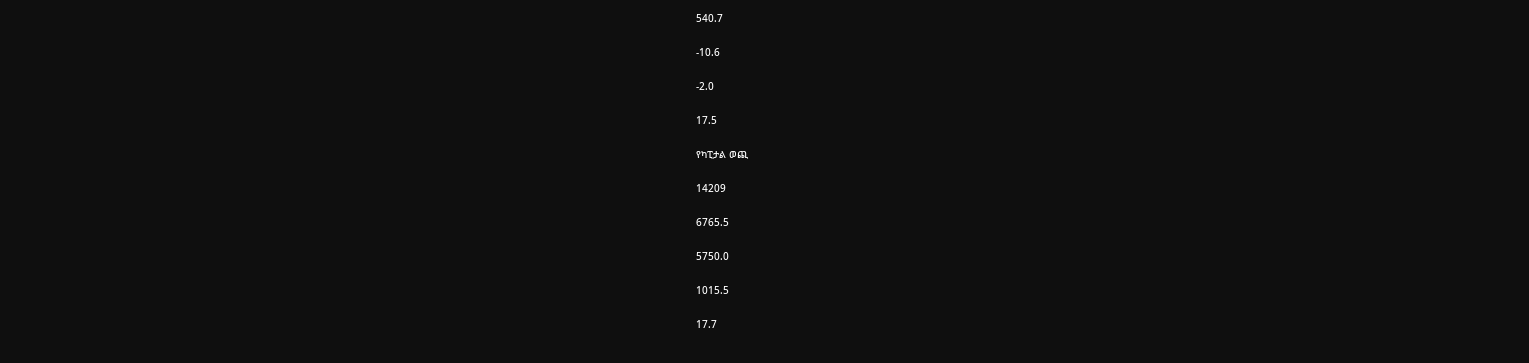540.7

-10.6

-2.0

17.5

የካፒታል ወጪ

14209

6765.5

5750.0

1015.5

17.7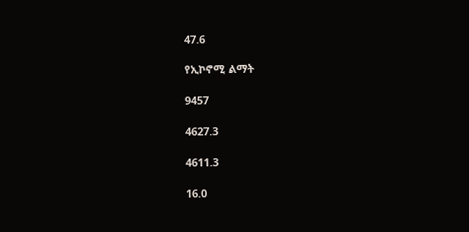47.6

የኢኮኖሚ ልማት

9457

4627.3

4611.3

16.0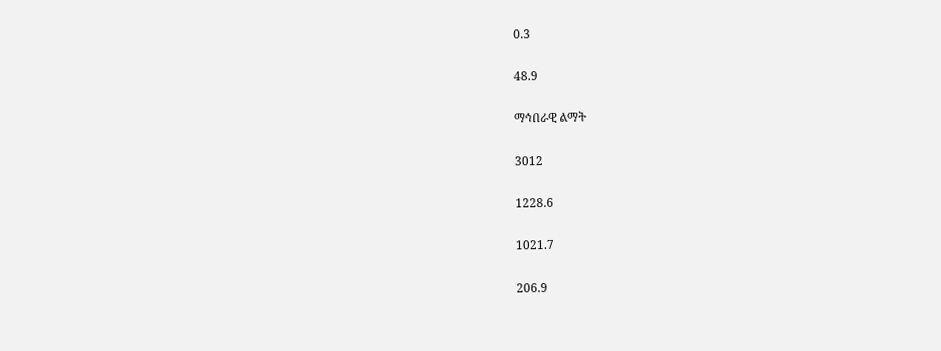0.3

48.9

ማኅበራዊ ልማት

3012

1228.6

1021.7

206.9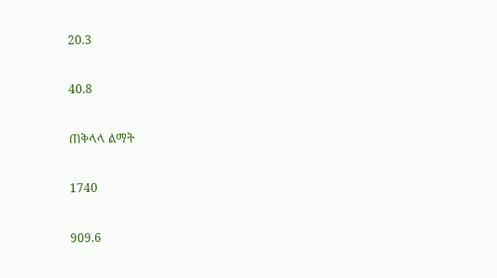20.3

40.8

ጠቅላላ ልማት

1740

909.6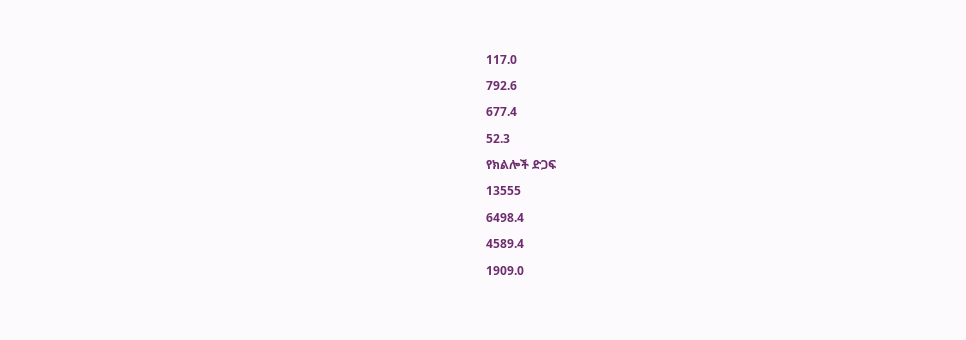117.0

792.6

677.4

52.3

የክልሎች ድጋፍ

13555

6498.4

4589.4

1909.0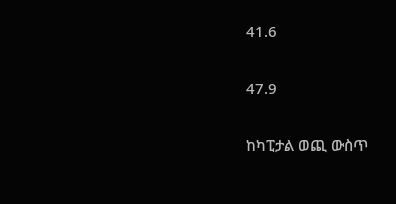41.6

47.9

ከካፒታል ወጪ ውስጥ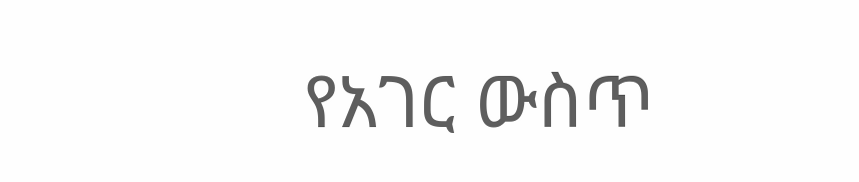የአገር ውስጥ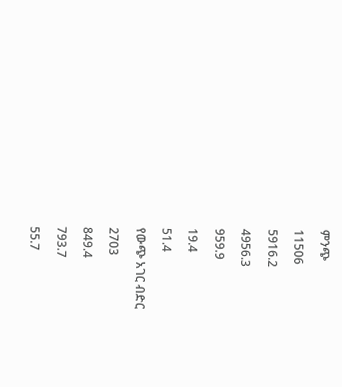ምንጭ

11506

5916.2

4956.3

959.9

19.4

51.4

የውጭ አገር ብድር

2703

849.4

793.7

55.7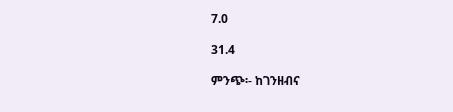7.0

31.4

ምንጭ፡- ከገንዘብና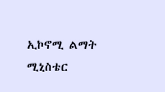ኢኮኖሚ ልማት ሚኒስቴር